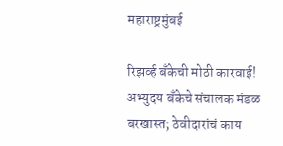महाराष्ट्रमुंबई

रिझर्व्ह बँकेची मोठी कारवाई! अभ्युदय बँकेचे संचालक मंडळ बरखास्त; ठेवीदारांचं काय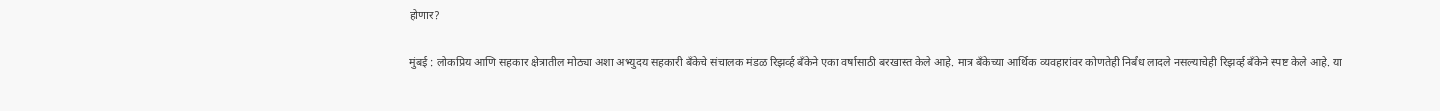होणार?

मुंबई : लोकप्रिय आणि सहकार क्षेत्रातील मोठ्या अशा अभ्युदय सहकारी बँकेचे संचालक मंडळ रिझर्व्ह बँकेने एका वर्षासाठी बरखास्त केले आहे. मात्र बँकेच्या आर्थिक व्यवहारांवर कोणतेही निर्बंध लादले नसल्याचेही रिझर्व्ह बँकेने स्पष्ट केले आहे. या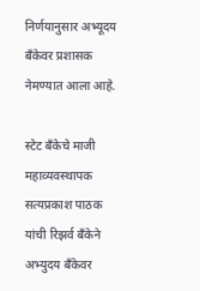निर्णयानुसार अभ्यूदय बँकेवर प्रशासक नेमण्यात आला आहे.

स्टेट बँकेचे माजी महाव्यवस्थापक सत्यप्रकाश पाठक यांची रिझर्व बँकेने अभ्युदय बँकेवर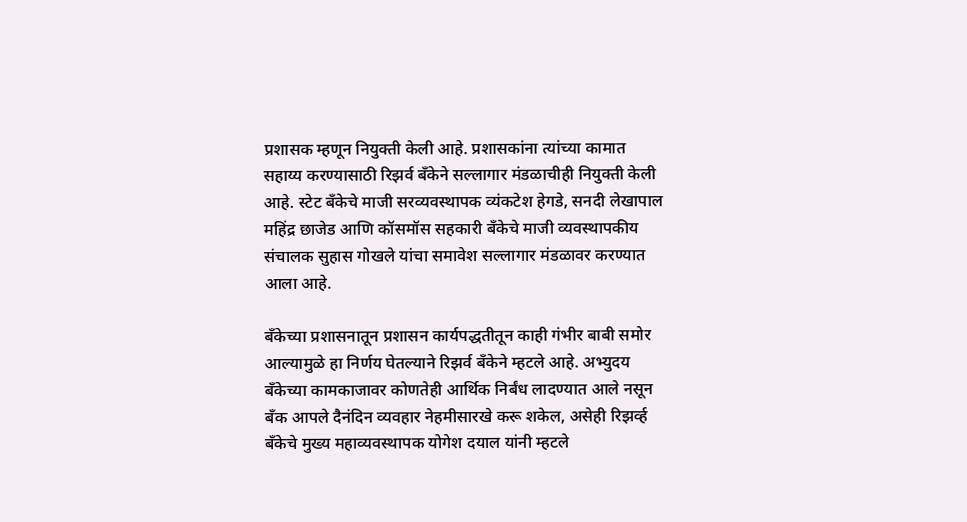प्रशासक म्हणून नियुक्ती केली आहे. प्रशासकांना त्यांच्या कामात सहाय्य करण्यासाठी रिझर्व बँकेने सल्लागार मंडळाचीही नियुक्ती केली आहे. स्टेट बँकेचे माजी सरव्यवस्थापक व्यंकटेश हेगडे, सनदी लेखापाल महिंद्र छाजेड आणि कॉसमॉस सहकारी बँकेचे माजी व्यवस्थापकीय संचालक सुहास गोखले यांचा समावेश सल्लागार मंडळावर करण्यात आला आहे.

बँकेच्या प्रशासनातून प्रशासन कार्यपद्धतीतून काही गंभीर बाबी समोर आल्यामुळे हा निर्णय घेतल्याने रिझर्व बँकेने म्हटले आहे. अभ्युदय बँकेच्या कामकाजावर कोणतेही आर्थिक निर्बंध लादण्यात आले नसून बँक आपले दैनंदिन व्यवहार नेहमीसारखे करू शकेल, असेही रिझर्व्ह बँकेचे मुख्य महाव्यवस्थापक योगेश दयाल यांनी म्हटले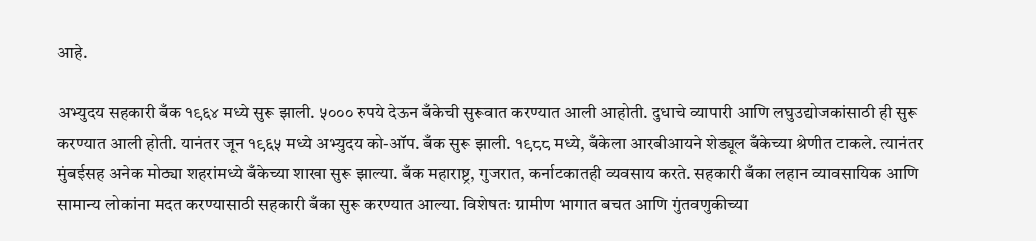आहे.

अभ्युदय सहकारी बँक १९६४ मध्ये सुरू झाली. ५००० रुपये देऊन बँकेची सुरूवात करण्यात आली आहोती. दुधाचे व्यापारी आणि लघुउद्योजकांसाठी ही सुरू करण्यात आली होती. यानंतर जून १९६५ मध्ये अभ्युदय को-ऑप. बँक सुरू झाली. १९८८ मध्ये, बँकेला आरबीआयने शेड्यूल बँकेच्या श्रेणीत टाकले. त्यानंतर मुंबईसह अनेक मोठ्या शहरांमध्ये बँकेच्या शाखा सुरू झाल्या. बँक महाराष्ट्र, गुजरात, कर्नाटकातही व्यवसाय करते. सहकारी बँका लहान व्यावसायिक आणि सामान्य लोकांना मदत करण्यासाठी सहकारी बँका सुरू करण्यात आल्या. विशेषतः ग्रामीण भागात बचत आणि गुंतवणुकीच्या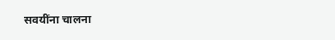सवयींना चालना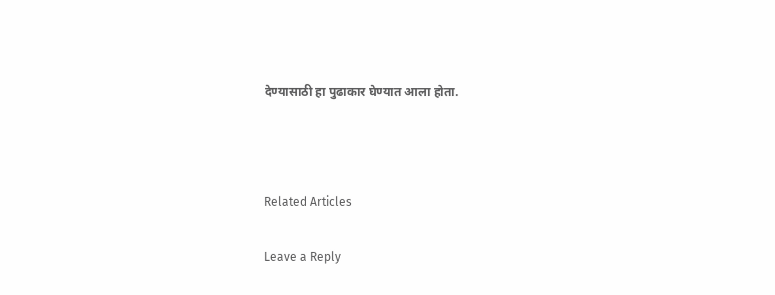देण्यासाठी हा पुढाकार घेण्यात आला होता.



Related Articles

Leave a Reply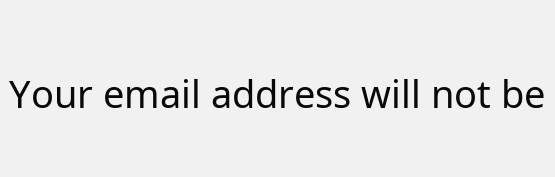Your email address will not be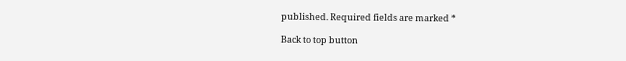published. Required fields are marked *

Back to top button